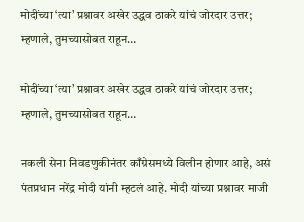मोदींच्या ‘त्या’ प्रश्नावर अखेर उद्धव ठाकरे यांचं जोरदार उत्तर; म्हणाले, तुमच्यासोबत राहून…

मोदींच्या ‘त्या’ प्रश्नावर अखेर उद्धव ठाकरे यांचं जोरदार उत्तर; म्हणाले, तुमच्यासोबत राहून…

नकली सेना निवडणुकीनंतर काँग्रेसमध्ये विलीन होणार आहे, असं पंतप्रधान नरेंद्र मोदी यांनी म्हटलं आहे. मोदी यांच्या प्रश्नावर माजी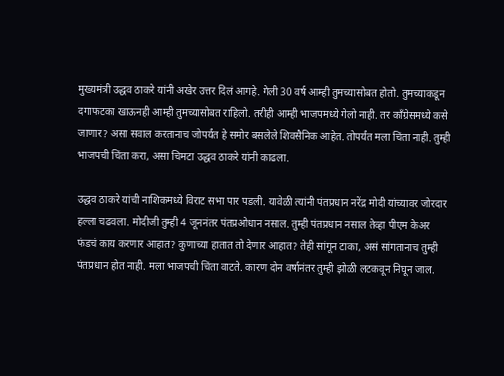मुख्यमंत्री उद्धव ठाकरे यांनी अखेर उत्तर दिलं आगहे. गेली 30 वर्ष आम्ही तुमच्यासोबत होतो. तुमच्याकडून दगाफटका खाऊनही आम्ही तुमच्यासोबत राहिलो. तरीही आम्ही भाजपमध्ये गेलो नाही. तर काँग्रेसमध्ये कसे जाणार? असा सवाल करतानाच जोपर्यंत हे समोर बसलेले शिवसैनिक आहेत. तोपर्यंत मला चिंता नाही. तुम्ही भाजपची चिंता करा, असा चिमटा उद्धव ठाकरे यांनी काढला.

उद्धव ठाकरे यांची नाशिकमध्ये विराट सभा पार पडली. यावेळी त्यांनी पंतप्रधान नरेंद्र मोदी यांच्यावर जोरदार हल्ला चढवला. मोदीजी तुम्ही 4 जूननंतर पंतप्रओधान नसाल. तुम्ही पंतप्रधान नसाल तेव्हा पीएम केअर फंडचं काय करणार आहात? कुणाच्या हातात तो देणार आहात? तेही सांगून टाका, असं सांगतानाच तुम्ही पंतप्रधान होत नाही. मला भाजपची चिंता वाटते. कारण दोन वर्षानंतर तुम्ही झोळी लटकवून निघून जाल.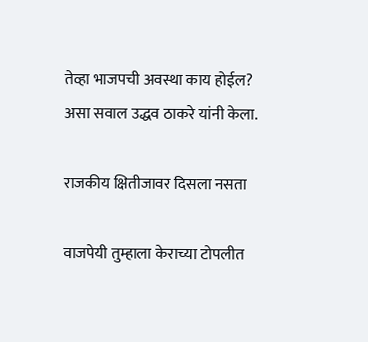तेव्हा भाजपची अवस्था काय होईल? असा सवाल उद्धव ठाकरे यांनी केला.

राजकीय क्षितीजावर दिसला नसता

वाजपेयी तुम्हाला केराच्या टोपलीत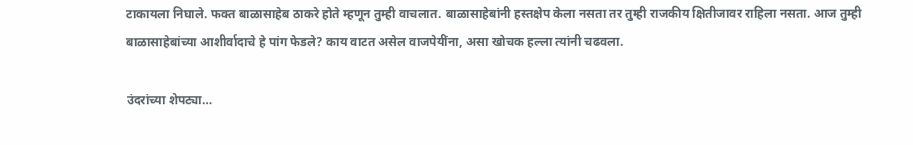टाकायला निघाले. फक्त बाळासाहेब ठाकरे होते म्हणून तुम्ही वाचलात. बाळासाहेबांनी हस्तक्षेप केला नसता तर तुम्ही राजकीय क्षितीजावर राहिला नसता. आज तुम्ही बाळासाहेबांच्या आशीर्वादाचे हे पांग फेडले? काय वाटत असेल वाजपेयींना, असा खोचक हल्ला त्यांनी चढवला.

उंदरांच्या शेपट्या…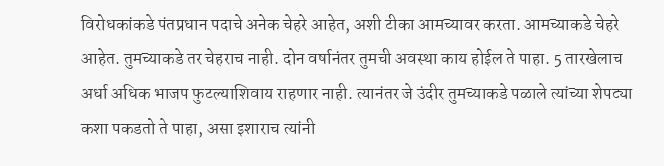विरोधकांकडे पंतप्रधान पदाचे अनेक चेहरे आहेत, अशी टीका आमच्यावर करता. आमच्याकडे चेहरे आहेत. तुमच्याकडे तर चेहराच नाही. दोन वर्षानंतर तुमची अवस्था काय होईल ते पाहा. 5 तारखेलाच अर्धा अधिक भाजप फुटल्याशिवाय राहणार नाही. त्यानंतर जे उंदीर तुमच्याकडे पळाले त्यांच्या शेपट्या कशा पकडतो ते पाहा, असा इशाराच त्यांनी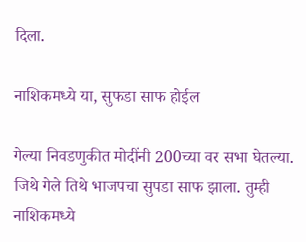दिला.

नाशिकमध्ये या, सुफडा साफ होईल

गेल्या निवडणुकीत मोदींनी 200च्या वर सभा घेतल्या. जिथे गेले तिथे भाजपचा सुपडा साफ झाला. तुम्ही नाशिकमध्ये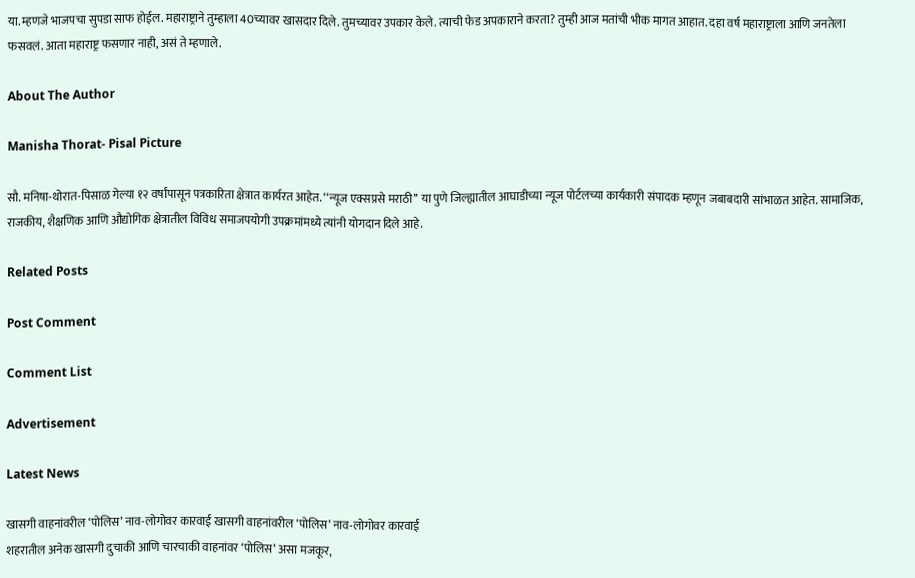या. म्हणजे भाजपचा सुपडा साफ होईल. महाराष्ट्राने तुम्हाला 40च्यावर खासदार दिले. तुमच्यावर उपकार केले. त्याची फेड अपकाराने करता? तुम्ही आज मतांची भीक मागत आहात. दहा वर्ष महाराष्ट्राला आणि जनतेला फसवलं. आता महाराष्ट्र फसणार नाही, असं ते म्हणाले.

About The Author

Manisha Thorat- Pisal Picture

सौ. मनिषा-थोरात-पिसाळ गेल्या १२ वर्षांपासून पत्रकारिता क्षेत्रात कार्यरत आहेत. ‘‘न्यूज एक्सप्रसे मराठी’’ या पुणे जिल्ह्यातील आघाडीच्या न्यूज पोर्टलच्या कार्यकारी संपादक म्हणून जबाबदारी सांभाळत आहेत. सामाजिक, राजकीय, शैक्षणिक आणि औद्योगिक क्षेत्रातील विविध समाजपयोगी उपक्रमांमध्ये त्यांनी योगदान दिले आहे.

Related Posts

Post Comment

Comment List

Advertisement

Latest News

खासगी वाहनांवरील ‘पोलिस’ नाव-लोगोवर कारवाई खासगी वाहनांवरील ‘पोलिस’ नाव-लोगोवर कारवाई
शहरातील अनेक खासगी दुचाकी आणि चारचाकी वाहनांवर ‘पोलिस’ असा मजकूर,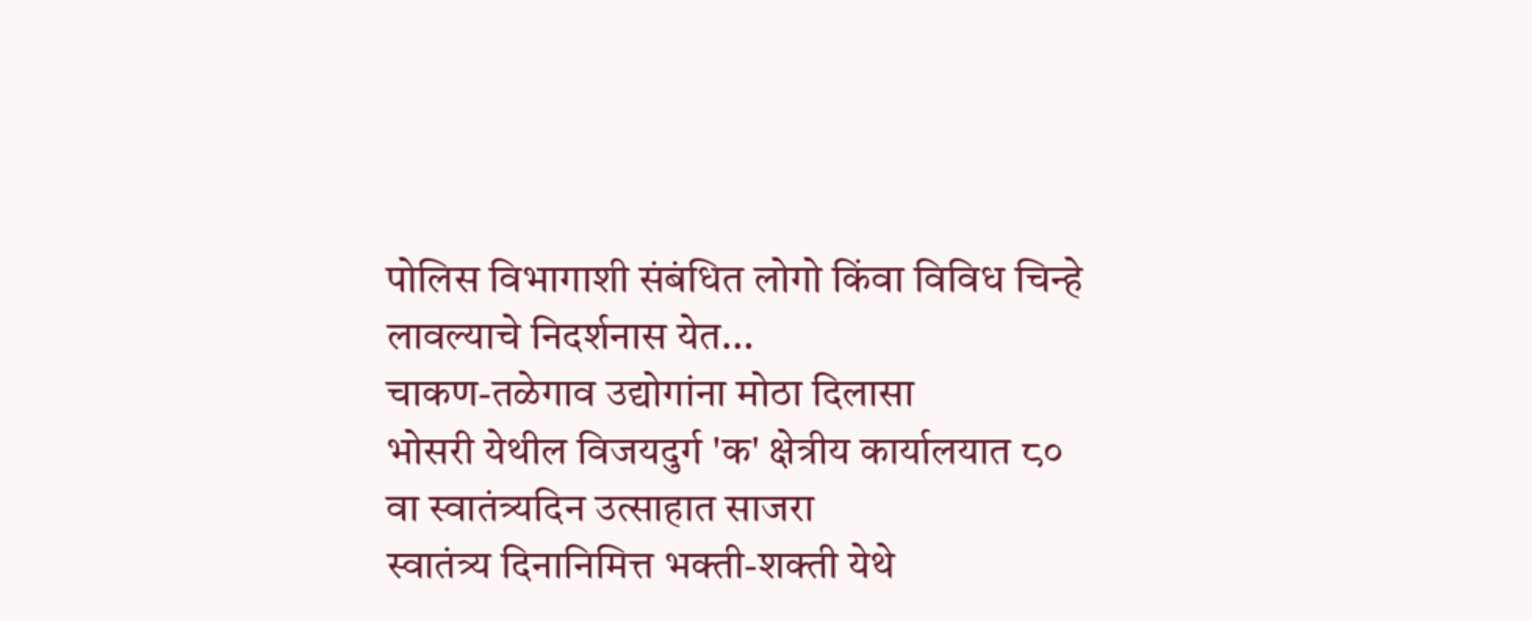पोलिस विभागाशी संबंधित लोगो किंवा विविध चिन्हे लावल्याचे निदर्शनास येत...
चाकण-तळेगाव उद्योगांना मोठा दिलासा
भोसरी येथील विजयदुर्ग 'क' क्षेत्रीय कार्यालयात ८० वा स्वातंत्र्यदिन उत्साहात साजरा
स्वातंत्र्य दिनानिमित्त भक्ती-शक्ती येथे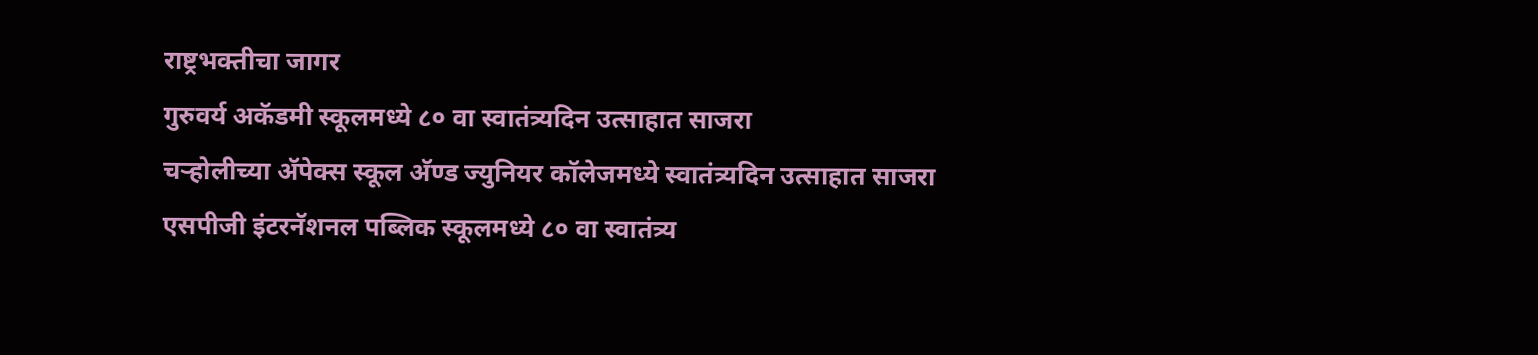राष्ट्रभक्तीचा जागर
गुरुवर्य अकॅडमी स्कूलमध्ये ८० वा स्वातंत्र्यदिन उत्साहात साजरा
चऱ्होलीच्या अ‍ॅपेक्स स्कूल अ‍ॅण्ड ज्युनियर कॉलेजमध्ये स्वातंत्र्यदिन उत्साहात साजरा
एसपीजी इंटरनॅशनल पब्लिक स्कूलमध्ये ८० वा स्वातंत्र्य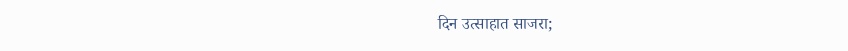दिन उत्साहात साजरा;